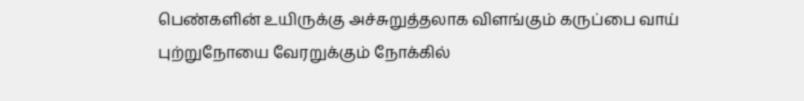பெண்களின் உயிருக்கு அச்சுறுத்தலாக விளங்கும் கருப்பை வாய் புற்றுநோயை வேரறுக்கும் நோக்கில்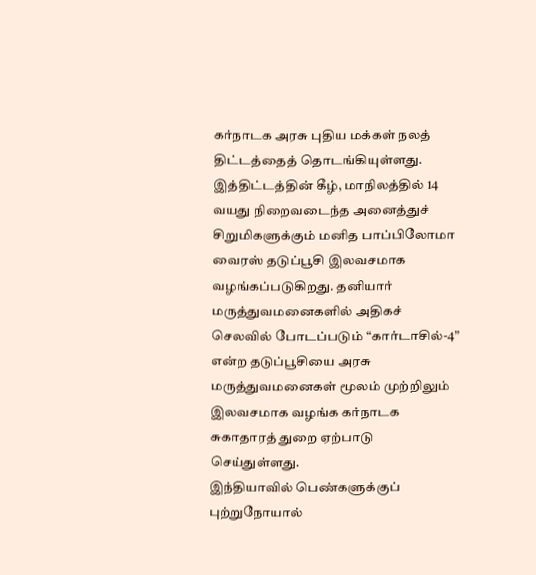கர்நாடக அரசு புதிய மக்கள் நலத் திட்டத்தைத் தொடங்கியுள்ளது. இத்திட்டத்தின் கீழ், மாநிலத்தில் 14 வயது நிறைவடைந்த அனைத்துச் சிறுமிகளுக்கும் மனித பாப்பிலோமா வைரஸ் தடுப்பூசி இலவசமாக வழங்கப்படுகிறது. தனியார் மருத்துவமனைகளில் அதிகச் செலவில் போடப்படும் “கார்டாசில்-4” என்ற தடுப்பூசியை அரசு மருத்துவமனைகள் மூலம் முற்றிலும் இலவசமாக வழங்க கர்நாடக சுகாதாரத் துறை ஏற்பாடு செய்துள்ளது.
இந்தியாவில் பெண்களுக்குப் புற்றுநோயால்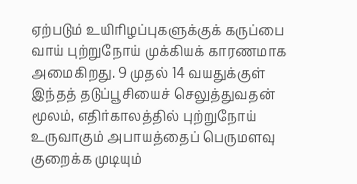ஏற்படும் உயிரிழப்புகளுக்குக் கருப்பை வாய் புற்றுநோய் முக்கியக் காரணமாக அமைகிறது. 9 முதல் 14 வயதுக்குள் இந்தத் தடுப்பூசியைச் செலுத்துவதன் மூலம், எதிர்காலத்தில் புற்றுநோய் உருவாகும் அபாயத்தைப் பெருமளவு குறைக்க முடியும்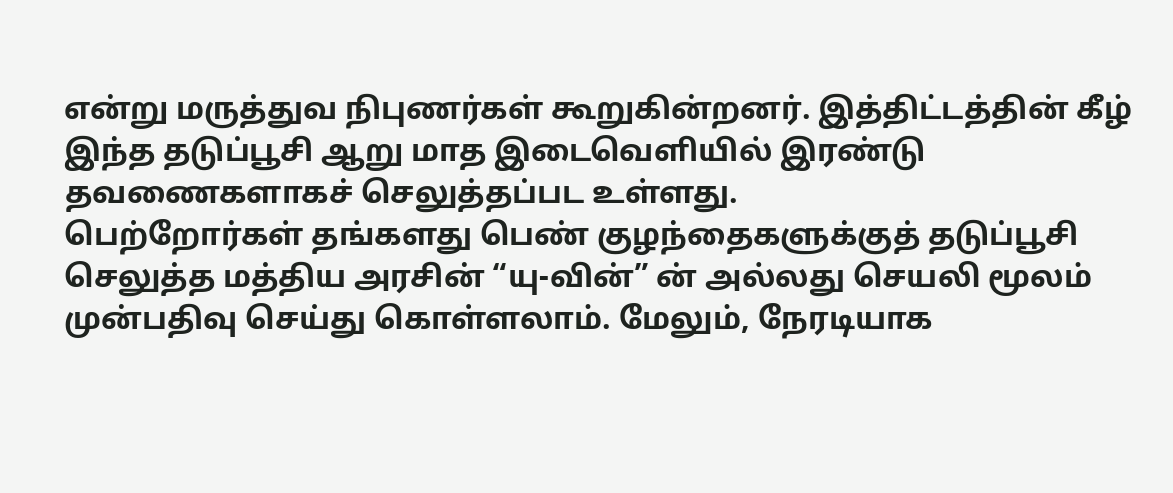என்று மருத்துவ நிபுணர்கள் கூறுகின்றனர். இத்திட்டத்தின் கீழ் இந்த தடுப்பூசி ஆறு மாத இடைவெளியில் இரண்டு தவணைகளாகச் செலுத்தப்பட உள்ளது.
பெற்றோர்கள் தங்களது பெண் குழந்தைகளுக்குத் தடுப்பூசி செலுத்த மத்திய அரசின் “யு-வின்” ன் அல்லது செயலி மூலம் முன்பதிவு செய்து கொள்ளலாம். மேலும், நேரடியாக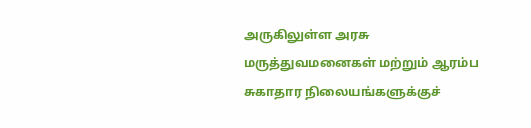அருகிலுள்ள அரசு மருத்துவமனைகள் மற்றும் ஆரம்ப சுகாதார நிலையங்களுக்குச்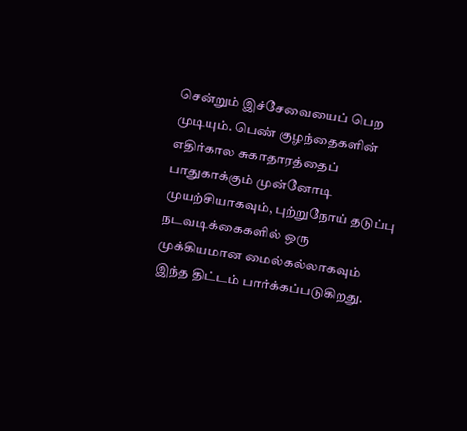சென்றும் இச்சேவையைப் பெற முடியும். பெண் குழந்தைகளின் எதிர்கால சுகாதாரத்தைப் பாதுகாக்கும் முன்னோடி முயற்சியாகவும், புற்றுநோய் தடுப்பு நடவடிக்கைகளில் ஒரு முக்கியமான மைல்கல்லாகவும் இந்த திட்டம் பார்க்கப்படுகிறது.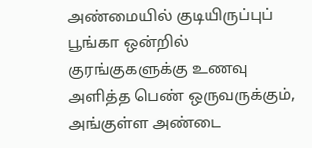அண்மையில் குடியிருப்புப் பூங்கா ஒன்றில் குரங்குகளுக்கு உணவு அளித்த பெண் ஒருவருக்கும், அங்குள்ள அண்டை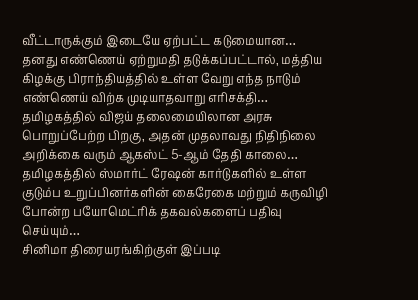வீட்டாருக்கும் இடையே ஏற்பட்ட கடுமையான…
தனது எண்ணெய் ஏற்றுமதி தடுக்கப்பட்டால், மத்திய கிழக்கு பிராந்தியத்தில் உள்ள வேறு எந்த நாடும் எண்ணெய் விற்க முடியாதவாறு எரிசக்தி…
தமிழகத்தில் விஜய் தலைமையிலான அரசு பொறுப்பேற்ற பிறகு, அதன் முதலாவது நிதிநிலை அறிக்கை வரும் ஆகஸ்ட் 5-ஆம் தேதி காலை…
தமிழகத்தில் ஸ்மார்ட் ரேஷன் கார்டுகளில் உள்ள குடும்ப உறுப்பினர்களின் கைரேகை மற்றும் கருவிழி போன்ற பயோமெட்ரிக் தகவல்களைப் பதிவு செய்யும்…
சினிமா திரையரங்கிற்குள் இப்படி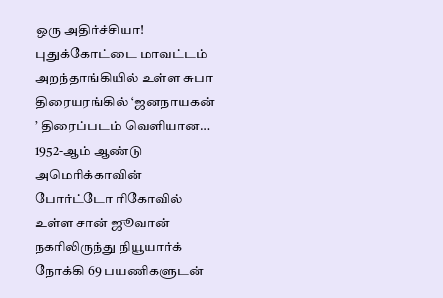ஒரு அதிர்ச்சியா! புதுக்கோட்டை மாவட்டம் அறந்தாங்கியில் உள்ள சுபா திரையரங்கில் ‘ஜனநாயகன் ’ திரைப்படம் வெளியான…
1952-ஆம் ஆண்டு அமெரிக்காவின் போர்ட்டோ ரிகோவில் உள்ள சான் ஜூவான் நகரிலிருந்து நியூயார்க் நோக்கி 69 பயணிகளுடன்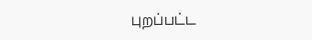புறப்பட்ட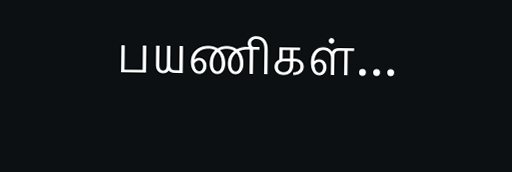பயணிகள்…